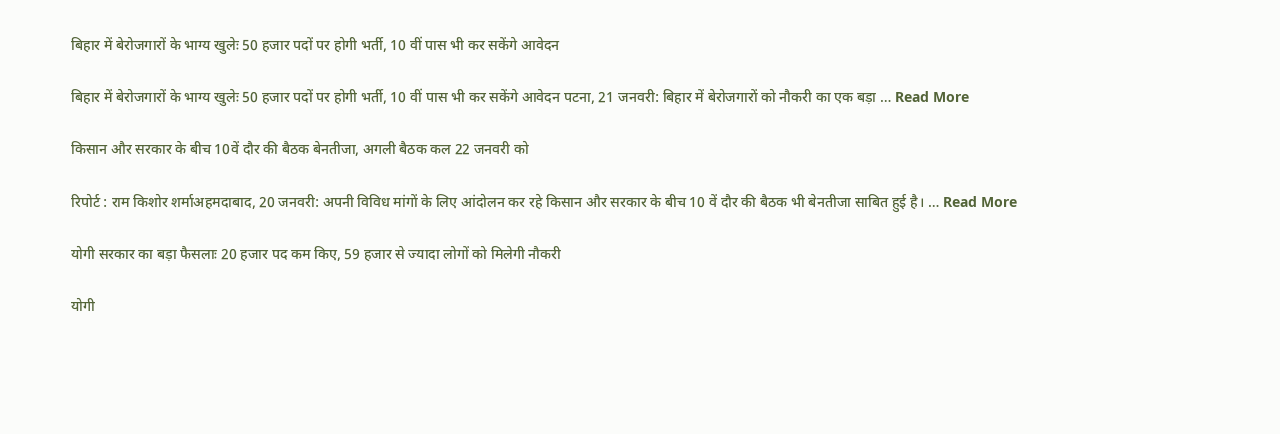बिहार में बेरोजगारों के भाग्य खुलेः 50 हजार पदों पर होगी भर्ती, 10 वीं पास भी कर सकेंगे आवेदन

बिहार में बेरोजगारों के भाग्य खुलेः 50 हजार पदों पर होगी भर्ती, 10 वीं पास भी कर सकेंगे आवेदन पटना, 21 जनवरी: बिहार में बेरोजगारों को नौकरी का एक बड़ा … Read More

किसान और सरकार के बीच 10वें दौर की बैठक बेनतीजा, अगली बैठक कल 22 जनवरी को

रिपोर्ट : राम किशोर शर्माअहमदाबाद, 20 जनवरी: अपनी विविध मांगों के लिए आंदोलन कर रहे किसान और सरकार के बीच 10 वें दौर की बैठक भी बेनतीजा साबित हुई है। … Read More

योगी सरकार का बड़ा फैसलाः 20 हजार पद कम किए, 59 हजार से ज्यादा लोगों को मिलेगी नौकरी

योगी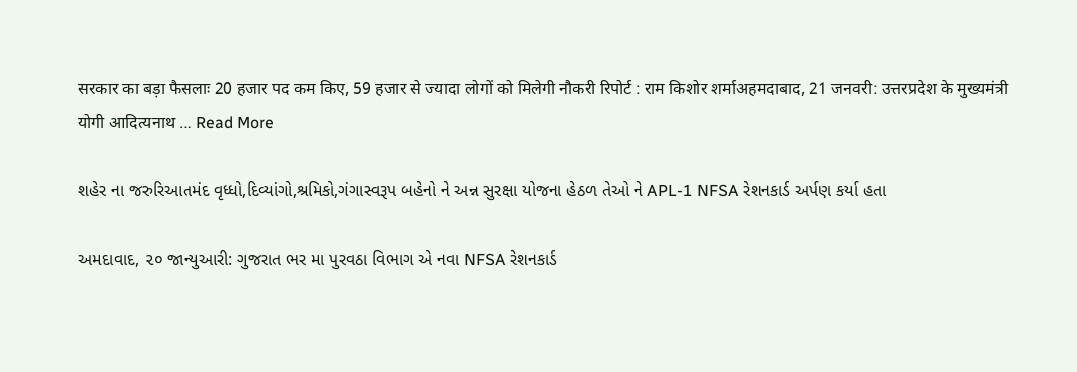सरकार का बड़ा फैसलाः 20 हजार पद कम किए, 59 हजार से ज्यादा लोगों को मिलेगी नौकरी रिपोर्ट : राम किशोर शर्माअहमदाबाद, 21 जनवरी: उत्तरप्रदेश के मुख्यमंत्री योगी आदित्यनाथ … Read More

શહેર ના જરુરિઆતમંદ વૃધ્ધો,દિવ્યાંગો,શ્રમિકો,ગંગાસ્વરૂપ બહેનો ને અન્ન સુરક્ષા યોજના હેઠળ તેઓ ને APL-1 NFSA રેશનકાર્ડ અર્પણ કર્યા હતા

અમદાવાદ, ૨૦ જાન્યુઆરી: ગુજરાત ભર મા પુરવઠા વિભાગ એ નવા NFSA રેશનકાર્ડ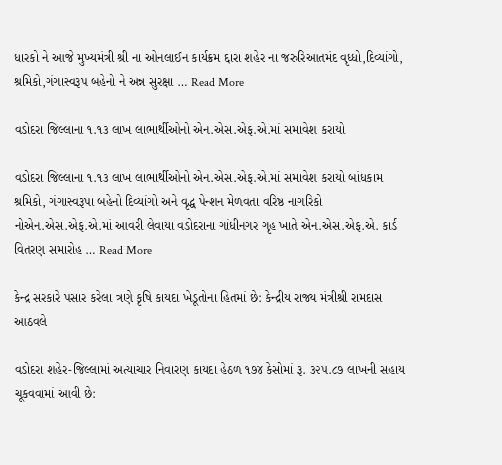ધારકો ને આજે મુખ્યમંત્રી શ્રી ના ઓનલાઈન કાર્યક્રમ દ્દારા શહેર ના જરુરિઆતમંદ વૃધ્ધો,દિવ્યાંગો, શ્રમિકો,ગંગાસ્વરૂપ બહેનો ને અન્ન સુરક્ષા … Read More

વડોદરા જિલ્લાના ૧.૧૩ લાખ લાભાર્થીઓનો એન.એસ.એફ.એ.માં સમાવેશ કરાયો

વડોદરા જિલ્લાના ૧.૧૩ લાખ લાભાર્થીઓનો એન.એસ.એફ.એ.માં સમાવેશ કરાયો બાંધકામ શ્રમિકો, ગંગાસ્વરૂપા બહેનો દિવ્યાંગો અને વૃદ્ધ પેન્શન મેળવતા વરિષ્ઠ નાગરિકો નોએન.એસ.એફ.એ.માં આવરી લેવાયા વડોદરાના ગાંધીનગર ગૃહ ખાતે એન.એસ.એફ.એ. કાર્ડ વિતરણ સમારોહ … Read More

કેન્દ્ર સરકારે પસાર કરેલા ત્રણે કૃષિ કાયદા ખેડૂતોના હિતમાં છે: કેન્દ્રીય રાજ્ય મંત્રીશ્રી રામદાસ આઠવલે

વડોદરા શહેર-જિલ્લામાં અત્યાચાર નિવારણ કાયદા હેઠળ ૧૭૪ કેસોમાં રૂ. ૩૨૫.૮૭ લાખની સહાય ચૂકવવામાં આવી છે: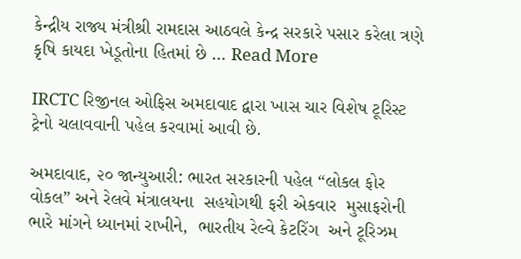કેન્દ્રીય રાજ્ય મંત્રીશ્રી રામદાસ આઠવલે કેન્દ્ર સરકારે પસાર કરેલા ત્રણે કૃષિ કાયદા ખેડૂતોના હિતમાં છે … Read More

IRCTC રિજીનલ ઓફિસ અમદાવાદ દ્વારા ખાસ ચાર વિશેષ ટૂરિસ્ટ ટ્રેનો ચલાવવાની પહેલ કરવામાં આવી છે.

અમદાવાદ, ૨૦ જાન્યુઆરી: ભારત સરકારની પહેલ “લોકલ ફોર વોકલ” અને રેલવે મંત્રાલયના  સહયોગથી ફરી એકવાર  મુસાફરોની ભારે માંગને ધ્યાનમાં રાખીને,  ભારતીય રેલ્વે કેટરિંગ  અને ટૂરિઝમ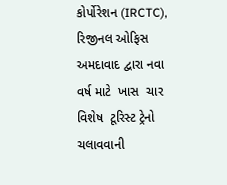કોર્પોરેશન (IRCTC), રિજીનલ ઓફિસ અમદાવાદ દ્વારા નવા વર્ષ માટે  ખાસ  ચાર વિશેષ  ટૂરિસ્ટ ટ્રેનો ચલાવવાની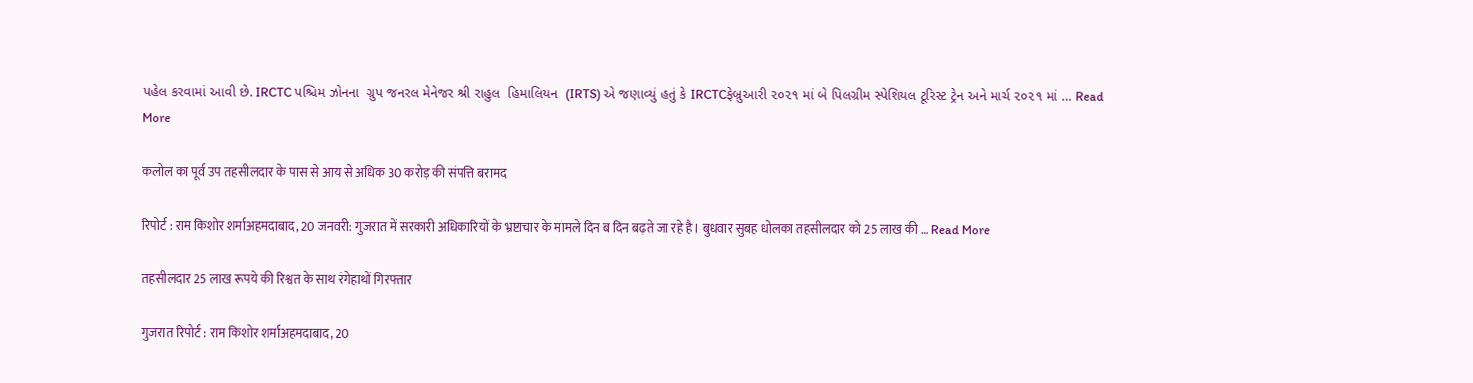પહેલ કરવામાં આવી છે. IRCTC પશ્ચિમ ઝોનના  ગ્રુપ જનરલ મેનેજર શ્રી રાહુલ  હિમાલિયન  (IRTS) એ જણાવ્યું હતું કે IRCTCફેબ્રુઆરી ૨૦૨૧ માં બે પિલગ્રીમ સ્પેશિયલ ટૂરિસ્ટ ટ્રેન અને માર્ચ ૨૦૨૧ માં … Read More

कलोल का पूर्व उप तहसीलदार के पास से आय से अधिक 30 करोड़ की संपत्ति बरामद

रिपोर्ट : राम किशोर शर्माअहमदाबाद, 20 जनवरी: गुजरात में सरकारी अधिकारियों के भ्रष्टाचार के मामले दिन ब दिन बढ़ते जा रहे है। बुधवार सुबह धोलका तहसीलदार को 25 लाख की … Read More

तहसीलदार 25 लाख रूपये की रिश्वत के साथ रंगेहाथों गिरफ्तार

गुजरात रिपोर्ट : राम किशोर शर्माअहमदाबाद, 20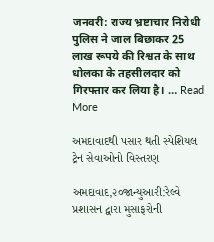जनवरी: राज्य भ्रष्टाचार निरोधी पुलिस ने जाल बिछाकर 25 लाख रूपये की रिश्वत के साथ धोलका के तहसीलदार को गिरफ्तार कर लिया है। … Read More

અમદાવાદથી પસાર થતી સ્પેશિયલ ટ્રેન સેવાઓનો વિસ્તરણ

અમદાવાદ,૨૦જાન્યુઆરી:રેલ્વે પ્રશાસન દ્વારા મુસાફરોની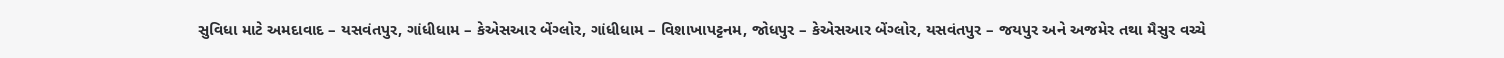સુવિધા માટે અમદાવાદ – યસવંતપુર, ગાંધીધામ – કેએસઆર બેંગ્લોર, ગાંધીધામ – વિશાખાપટ્ટનમ, જોધપુર – કેએસઆર બેંગ્લોર, યસવંતપુર – જયપુર અને અજમેર તથા મૈસુર વચ્ચે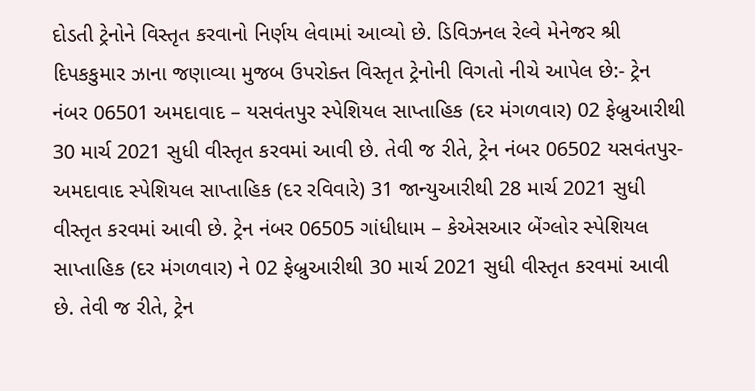દોડતી ટ્રેનોને વિસ્તૃત કરવાનો નિર્ણય લેવામાં આવ્યો છે. ડિવિઝનલ રેલ્વે મેનેજર શ્રી દિપકકુમાર ઝાના જણાવ્યા મુજબ ઉપરોક્ત વિસ્તૃત ટ્રેનોની વિગતો નીચે આપેલ છે:- ટ્રેન નંબર 06501 અમદાવાદ – યસવંતપુર સ્પેશિયલ સાપ્તાહિક (દર મંગળવાર) 02 ફેબ્રુઆરીથી 30 માર્ચ 2021 સુધી વીસ્તૃત કરવમાં આવી છે. તેવી જ રીતે, ટ્રેન નંબર 06502 યસવંતપુર- અમદાવાદ સ્પેશિયલ સાપ્તાહિક (દર રવિવારે) 31 જાન્યુઆરીથી 28 માર્ચ 2021 સુધી વીસ્તૃત કરવમાં આવી છે. ટ્રેન નંબર 06505 ગાંધીધામ – કેએસઆર બેંગ્લોર સ્પેશિયલ સાપ્તાહિક (દર મંગળવાર) ને 02 ફેબ્રુઆરીથી 30 માર્ચ 2021 સુધી વીસ્તૃત કરવમાં આવી છે. તેવી જ રીતે, ટ્રેન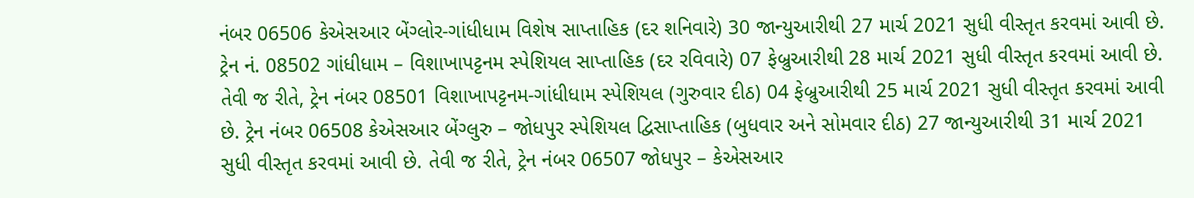નંબર 06506 કેએસઆર બેંગ્લોર-ગાંધીધામ વિશેષ સાપ્તાહિક (દર શનિવારે) 30 જાન્યુઆરીથી 27 માર્ચ 2021 સુધી વીસ્તૃત કરવમાં આવી છે. ટ્રેન નં. 08502 ગાંધીધામ – વિશાખાપટ્ટનમ સ્પેશિયલ સાપ્તાહિક (દર રવિવારે) 07 ફેબ્રુઆરીથી 28 માર્ચ 2021 સુધી વીસ્તૃત કરવમાં આવી છે. તેવી જ રીતે, ટ્રેન નંબર 08501 વિશાખાપટ્ટનમ-ગાંધીધામ સ્પેશિયલ (ગુરુવાર દીઠ) 04 ફેબ્રુઆરીથી 25 માર્ચ 2021 સુધી વીસ્તૃત કરવમાં આવી છે. ટ્રેન નંબર 06508 કેએસઆર બેંગ્લુરુ – જોધપુર સ્પેશિયલ દ્વિસાપ્તાહિક (બુધવાર અને સોમવાર દીઠ) 27 જાન્યુઆરીથી 31 માર્ચ 2021 સુધી વીસ્તૃત કરવમાં આવી છે. તેવી જ રીતે, ટ્રેન નંબર 06507 જોધપુર – કેએસઆર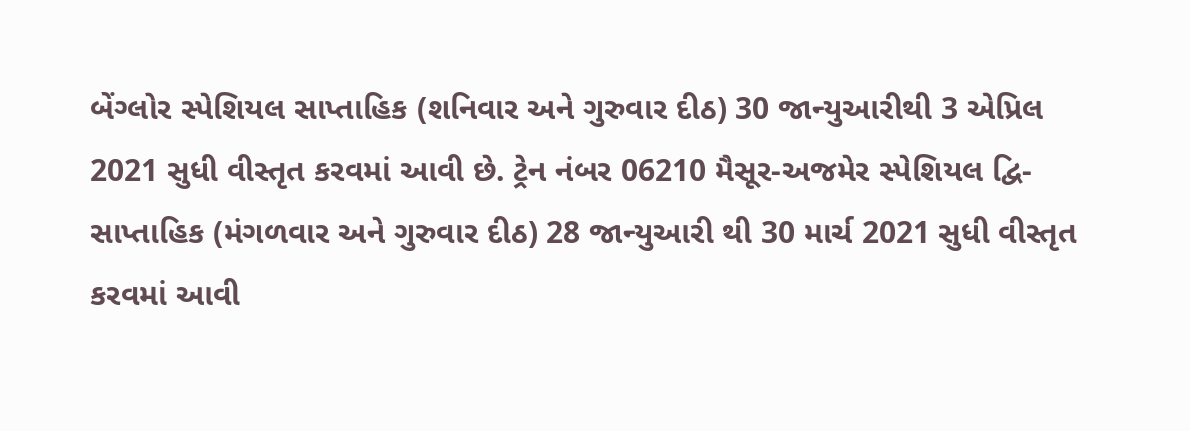બેંગ્લોર સ્પેશિયલ સાપ્તાહિક (શનિવાર અને ગુરુવાર દીઠ) 30 જાન્યુઆરીથી 3 એપ્રિલ 2021 સુધી વીસ્તૃત કરવમાં આવી છે. ટ્રેન નંબર 06210 મૈસૂર-અજમેર સ્પેશિયલ દ્વિ-સાપ્તાહિક (મંગળવાર અને ગુરુવાર દીઠ) 28 જાન્યુઆરી થી 30 માર્ચ 2021 સુધી વીસ્તૃત કરવમાં આવી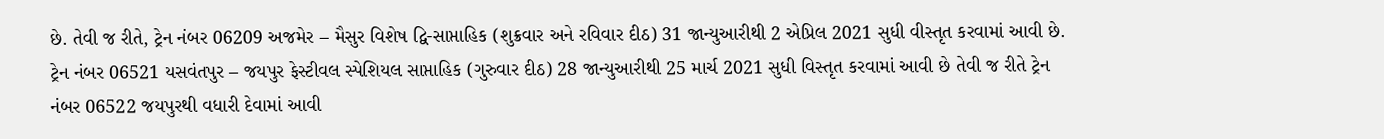છે. તેવી જ રીતે, ટ્રેન નંબર 06209 અજમેર – મૈસુર વિશેષ દ્વિ-સાપ્તાહિક (શુક્રવાર અને રવિવાર દીઠ) 31 જાન્યુઆરીથી 2 એપ્રિલ 2021 સુધી વીસ્તૃત કરવામાં આવી છે. ટ્રેન નંબર 06521 યસવંતપુર – જયપુર ફેસ્ટીવલ સ્પેશિયલ સાપ્તાહિક (ગુરુવાર દીઠ) 28 જાન્યુઆરીથી 25 માર્ચ 2021 સુધી વિસ્તૃત કરવામાં આવી છે તેવી જ રીતે ટ્રેન નંબર 06522 જયપુરથી વધારી દેવામાં આવી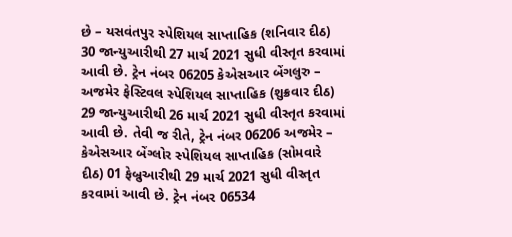છે – યસવંતપુર સ્પેશિયલ સાપ્તાહિક (શનિવાર દીઠ) 30 જાન્યુઆરીથી 27 માર્ચ 2021 સુધી વીસ્તૃત કરવામાં આવી છે. ટ્રેન નંબર 06205 કેએસઆર બેંગલુરુ – અજમેર ફેસ્ટિવલ સ્પેશિયલ સાપ્તાહિક (શુક્રવાર દીઠ) 29 જાન્યુઆરીથી 26 માર્ચ 2021 સુધી વીસ્તૃત કરવામાં આવી છે. તેવી જ રીતે, ટ્રેન નંબર 06206 અજમેર – કેએસઆર બેંગ્લોર સ્પેશિયલ સાપ્તાહિક (સોમવારે દીઠ) 01 ફેબ્રુઆરીથી 29 માર્ચ 2021 સુધી વીસ્તૃત કરવામાં આવી છે. ટ્રેન નંબર 06534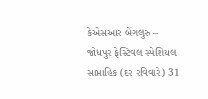કેએસઆર બેંગલુરુ – જોધપુર ફેસ્ટિવલ સ્પેશિયલ સાપ્તાહિક (દર રવિવારે) 31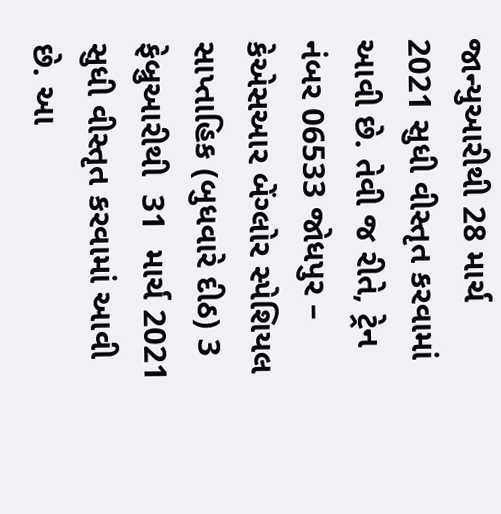જાન્યુઆરીથી 28 માર્ચ 2021 સુધી વીસ્તૃત કરવામાં આવી છે. તેવી જ રીતે, ટ્રેન નંબર 06533 જોધપુર – કેએસઆર બેંગ્લોર સ્પેશિયલ સાપ્તાહિક (બુધવારે દીઠ) 3 ફેબ્રુઆરીથી  31  માર્ચ 2021 સુધી વીસ્તૃત કરવામાં આવી છે. આ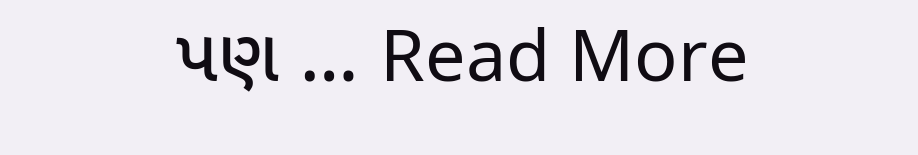પણ … Read More